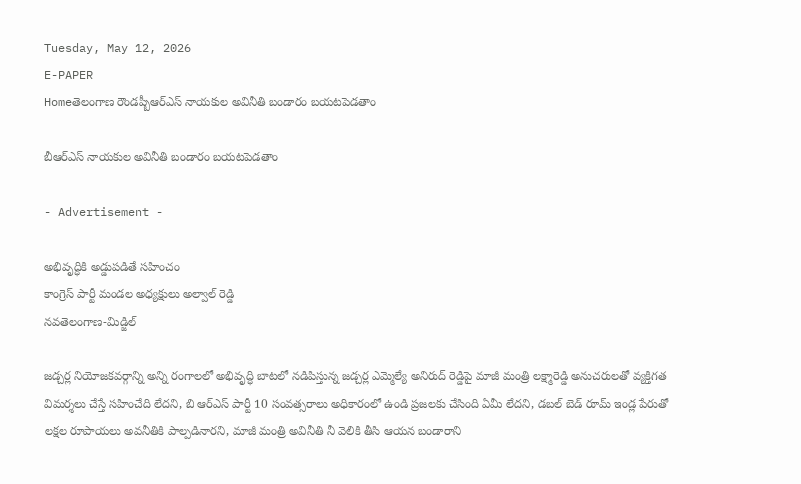Tuesday, May 12, 2026
E-PAPER
Homeతెలంగాణ రౌండప్బీఆర్ఎస్ నాయకుల అవినీతి బండారం బయటపెడతాం

బీఆర్ఎస్ నాయకుల అవినీతి బండారం బయటపెడతాం

- Advertisement -

అభివృద్ధికి అడ్డుపడితే సహించం
కాంగ్రెస్ పార్టీ మండల అధ్యక్షులు అల్వాల్ రెడ్డి
నవతెలంగాణ-మిడ్జిల్

జడ్చర్ల నియోజకవర్గాన్ని అన్ని రంగాలలో అభివృద్ధి బాటలో నడిపిస్తున్న జడ్చర్ల ఎమ్మెల్యే అనిరుద్ రెడ్డిపై మాజీ మంత్రి లక్ష్మారెడ్డి అనుచరులతో వ్యక్తిగత విమర్శలు చేస్తే సహించేది లేదని, బి ఆర్ఎస్ పార్టీ 10 సంవత్సరాలు అధికారంలో ఉండి ప్రజలకు చేసింది ఏమీ లేదని, డబల్ బెడ్ రూమ్ ఇండ్ల పేరుతో  లక్షల రూపాయలు అవనీతికి పాల్పడినారని, మాజీ మంత్రి అవినీతి నీ వెలికి తీసి ఆయన బండారాని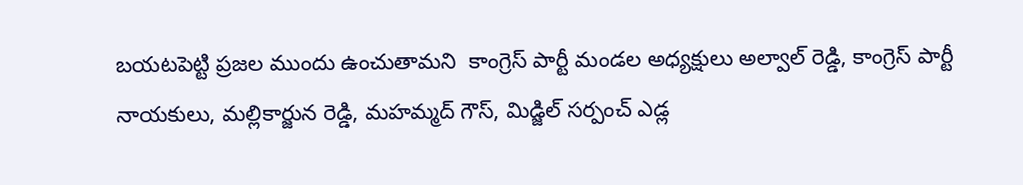బయటపెట్టి ప్రజల ముందు ఉంచుతామని  కాంగ్రెస్ పార్టీ మండల అధ్యక్షులు అల్వాల్ రెడ్డి, కాంగ్రెస్ పార్టీ నాయకులు, మల్లికార్జున రెడ్డి, మహమ్మద్ గౌస్, మిడ్జిల్ సర్పంచ్ ఎడ్ల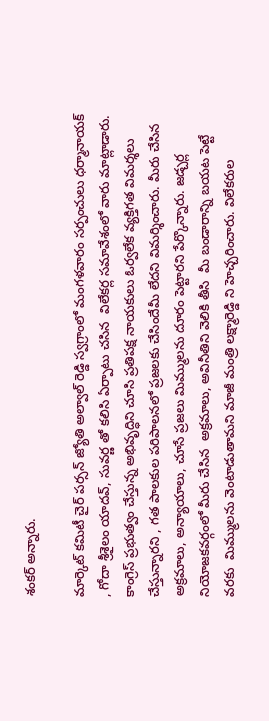శంకర్ అన్నారు.

మార్కెట్ కమిటీ చైర్ పర్సన్ జ్యోతి అల్వాల్ రెడ్డి స్వగ్రాంలో మంగళవారం సర్పంచులు ధర్మానాయక్ , గోదా శ్రీశైలం యాదవ్, సువర్ణ తో కలిసి ఏర్పాటు చసిన  విలేకర్ల సమావేశంలో వారు మాట్లాడారు. కాంగ్రెస్ ప్రభుత్వం చేస్తున్న అభివృద్ధిని చూసి ప్రతిపక్ష నాయకులు ఓర్వలేక వ్యక్తిగత విమర్శలు చేస్తున్నారని , గత పాలకుల పరిపాలనలో ప్రజలకు చేసిందేమీ లేదని విమర్శించారు. మీరు చేసిన అక్రమాలు, అన్యాయాలు, చూసే ప్రజలు మిమ్ములను దూరం పెట్టారని పేర్కొన్నారు. జడ్చర్ల నియోజకవర్గంలో మీరు చేసిన  అక్రమాలు, అవినీతిని వెలికి తీసి  మీ బండారాన్ని బయట పెట్టే వరకు  మిమ్ములను వెంటాడుతామని మాజీ మంత్రి లక్ష్మారెడ్డి ని హెచ్చరించారు. విలేకరుల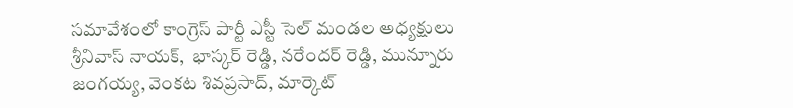సమావేశంలో కాంగ్రెస్ పార్టీ ఎస్టీ సెల్ మండల అధ్యక్షులు శ్రీనివాస్ నాయక్,  భాస్కర్ రెడ్డి, నరేందర్ రెడ్డి, మున్నూరు జంగయ్య, వెంకట శివప్రసాద్, మార్కెట్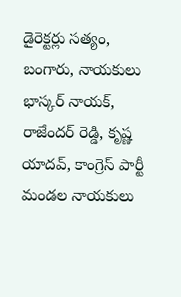డైరెక్టర్లు సత్యం, బంగారు, నాయకులు భాస్కర్ నాయక్, రాజేందర్ రెడ్డి, కృష్ణ యాదవ్, కాంగ్రెస్ పార్టీ మండల నాయకులు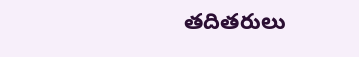తదితరులు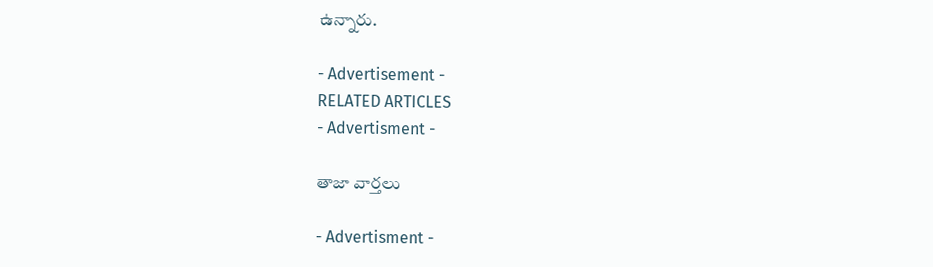ఉన్నారు.

- Advertisement -
RELATED ARTICLES
- Advertisment -

తాజా వార్తలు

- Advertisment -